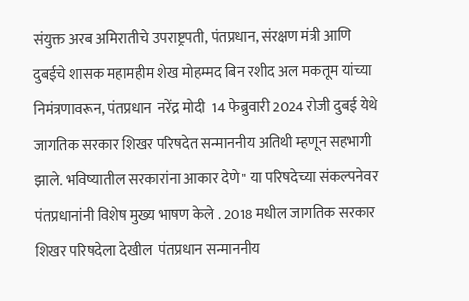संयुक्त अरब अमिरातीचे उपराष्ट्रपती, पंतप्रधान, संरक्षण मंत्री आणि दुबईचे शासक महामहीम शेख मोहम्मद बिन रशीद अल मकतूम यांच्या निमंत्रणावरून, पंतप्रधान  नरेंद्र मोदी  14 फेब्रुवारी 2024 रोजी दुबई येथे जागतिक सरकार शिखर परिषदेत सन्माननीय अतिथी म्हणून सहभागी झाले. भविष्यातील सरकारांना आकार देणे" या परिषदेच्या संकल्पनेवर पंतप्रधानांनी विशेष मुख्य भाषण केले . 2018 मधील जागतिक सरकार शिखर परिषदेला देखील  पंतप्रधान सन्माननीय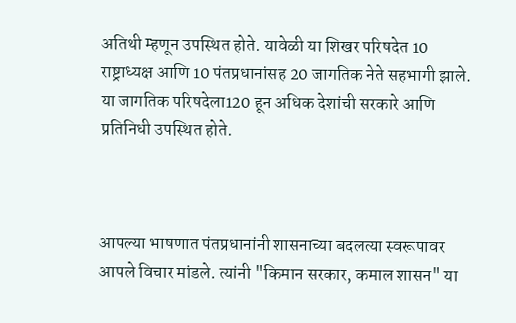अतिथी म्हणून उपस्थित होते. यावेळी या शिखर परिषदेत 10 राष्ट्राध्यक्ष आणि 10 पंतप्रधानांसह 20 जागतिक नेते सहभागी झाले. या जागतिक परिषदेला120 हून अधिक देशांची सरकारे आणि प्रतिनिधी उपस्थित होते.



आपल्या भाषणात पंतप्रधानांनी शासनाच्या बदलत्या स्वरूपावर आपले विचार मांडले. त्यांनी "किमान सरकार, कमाल शासन" या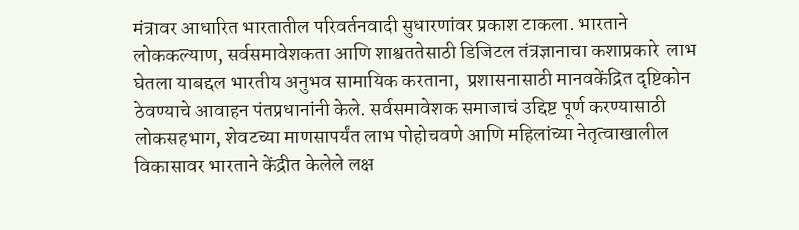मंत्रावर आधारित भारतातील परिवर्तनवादी सुधारणांवर प्रकाश टाकला. भारताने लोककल्याण, सर्वसमावेशकता आणि शाश्वततेसाठी डिजिटल तंत्रज्ञानाचा कशाप्रकारे  लाभ घेतला याबद्दल भारतीय अनुभव सामायिक करताना,  प्रशासनासाठी मानवकेंद्रित दृष्टिकोन ठेवण्याचे आवाहन पंतप्रधानांनी केले. सर्वसमावेशक समाजाचं उद्दिष्ट पूर्ण करण्यासाठी लोकसहभाग, शेवटच्या माणसापर्यंत लाभ पोहोचवणे आणि महिलांच्या नेतृत्वाखालील विकासावर भारताने केंद्रीत केलेले लक्ष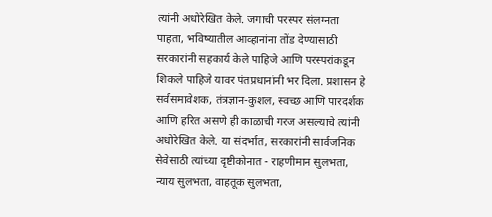त्यांनी अधोरेखित केले. जगाची परस्पर संलग्नता पाहता, भविष्यातील आव्हानांना तोंड देण्यासाठी सरकारांनी सहकार्य केले पाहिजे आणि परस्परांकडून शिकले पाहिजे यावर पंतप्रधानांनी भर दिला. प्रशासन हे सर्वसमावेशक, तंत्रज्ञान-कुशल, स्वच्छ आणि पारदर्शक आणि हरित असणे ही काळाची गरज असल्याचे त्यांनी अधोरेखित केले. या संदर्भात, सरकारांनी सार्वजनिक सेवेसाठी त्यांच्या दृष्टीकोनात - राहणीमान सुलभता, न्याय सुलभता, वाहतूक सुलभता,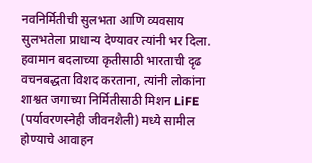नवनिर्मितीची सुलभता आणि व्यवसाय सुलभतेला प्राधान्य देण्यावर त्यांनी भर दिला. हवामान बदलाच्या कृतीसाठी भारताची दृढ वचनबद्धता विशद करताना, त्यांनी लोकांना शाश्वत जगाच्या निर्मितीसाठी मिशन LiFE (पर्यावरणस्नेही जीवनशैली) मध्ये सामील होण्याचे आवाहन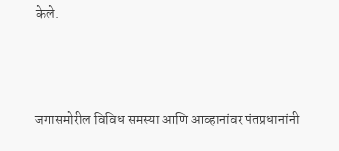केले.



जगासमोरील विविध समस्या आणि आव्हानांवर पंतप्रधानांनी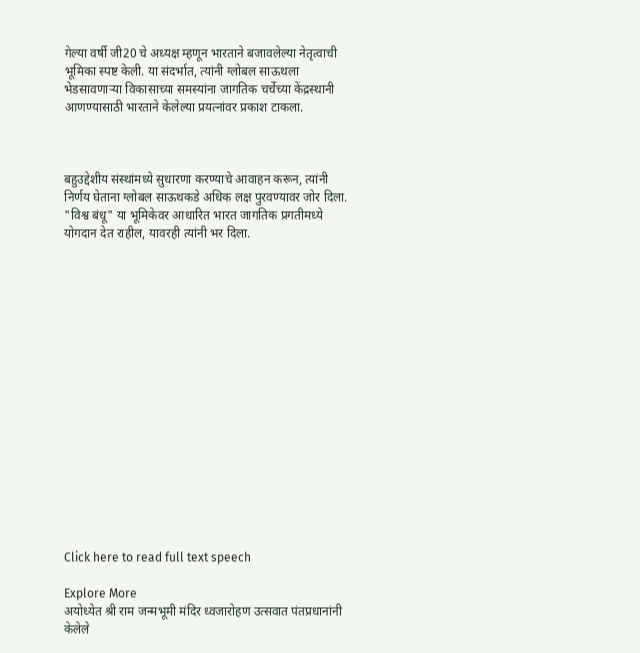गेल्या वर्षी जी20 चे अध्यक्ष म्हणून भारताने बजावलेल्या नेतृत्वाची भूमिका स्पष्ट केली. या संदर्भात, त्यांनी ग्लोबल साऊथला भेडसावणाऱ्या विकासाच्या समस्यांना जागतिक चर्चेच्या केंद्रस्थानी आणण्यासाठी भारताने केलेल्या प्रयत्नांवर प्रकाश टाकला.



बहुउद्देशीय संस्थांमध्ये सुधारणा करण्याचे आवाहन करून, त्यांनी निर्णय घेताना ग्लोबल साऊथकडे अधिक लक्ष पुरवण्यावर जोर दिला. "विश्व बंधू" या भूमिकेवर आधारित भारत जागतिक प्रगतीमध्ये योगदान देत राहील, यावरही त्यांनी भर दिला.

















Click here to read full text speech

Explore More
अयोध्येत श्री राम जन्मभूमी मंदिर ध्वजारोहण उत्सवात पंतप्रधानांनी केलेले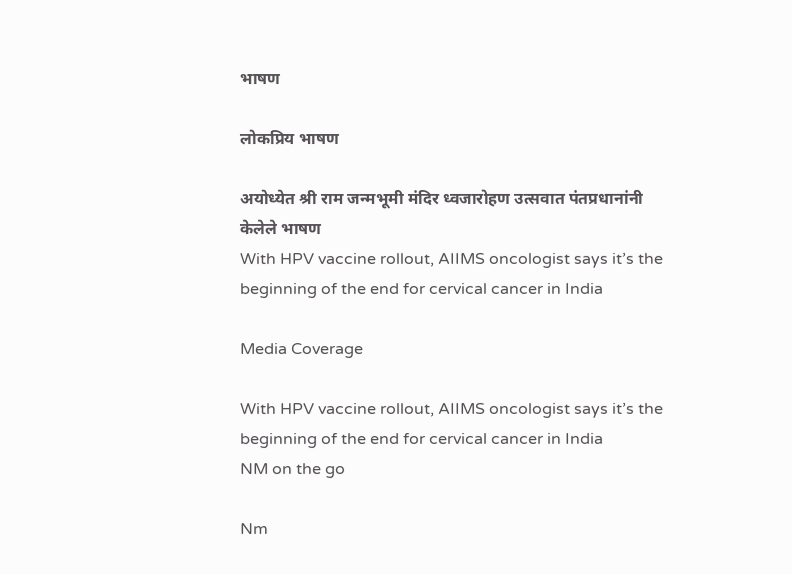भाषण

लोकप्रिय भाषण

अयोध्येत श्री राम जन्मभूमी मंदिर ध्वजारोहण उत्सवात पंतप्रधानांनी केलेले भाषण
With HPV vaccine rollout, AIIMS oncologist says it’s the beginning of the end for cervical cancer in India

Media Coverage

With HPV vaccine rollout, AIIMS oncologist says it’s the beginning of the end for cervical cancer in India
NM on the go

Nm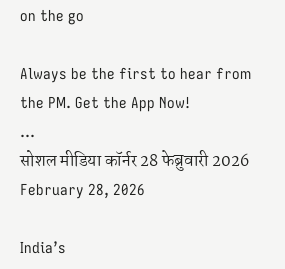on the go

Always be the first to hear from the PM. Get the App Now!
...
सोशल मीडिया कॉर्नर 28 फेब्रुवारी 2026
February 28, 2026

India’s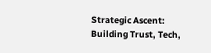Strategic Ascent: Building Trust, Tech,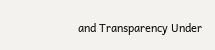and Transparency Under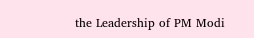the Leadership of PM Modi